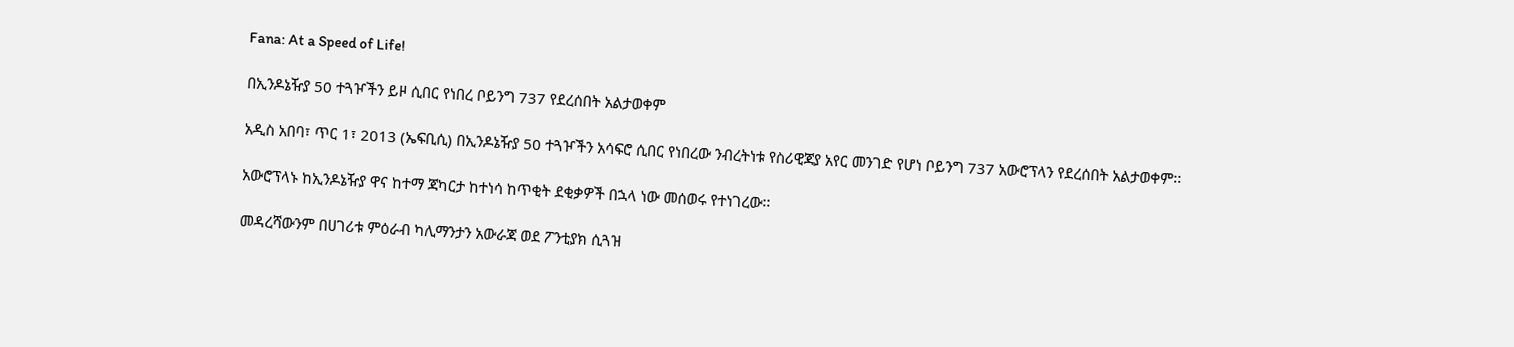Fana: At a Speed of Life!

በኢንዶኔዥያ 50 ተጓዦችን ይዞ ሲበር የነበረ ቦይንግ 737 የደረሰበት አልታወቀም

አዲስ አበባ፣ ጥር 1፣ 2013 (ኤፍቢሲ) በኢንዶኔዥያ 50 ተጓዦችን አሳፍሮ ሲበር የነበረው ንብረትነቱ የስሪዊጃያ አየር መንገድ የሆነ ቦይንግ 737 አውሮፕላን የደረሰበት አልታወቀም፡፡

አውሮፕላኑ ከኢንዶኔዥያ ዋና ከተማ ጃካርታ ከተነሳ ከጥቂት ደቂቃዎች በኋላ ነው መሰወሩ የተነገረው፡፡

መዳረሻውንም በሀገሪቱ ምዕራብ ካሊማንታን አውራጃ ወደ ፖንቲያክ ሲጓዝ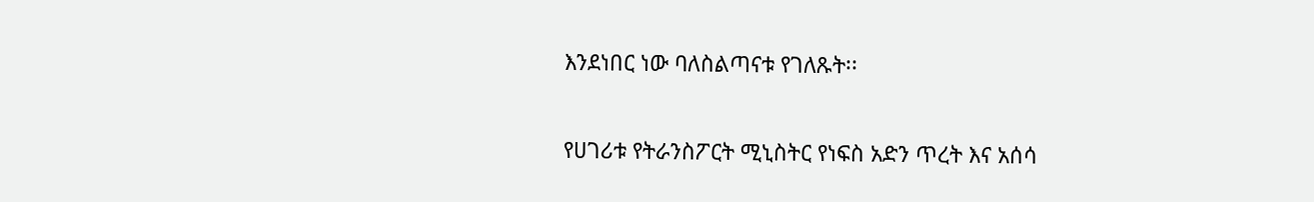እንደነበር ነው ባለስልጣናቱ የገለጹት፡፡

የሀገሪቱ የትራንስፖርት ሚኒስትር የነፍስ አድን ጥረት እና አሰሳ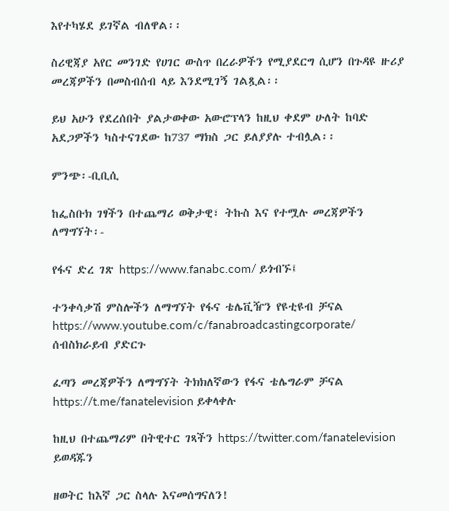እየተካሄደ ይገኛል ብለዋል፡፡

ስሪዊጃያ አየር መንገድ የሀገር ውስጥ በረራዎችን የሚያደርግ ሲሆን በጉዳዩ ዙሪያ መረጃዎችን በመስብሰብ ላይ እንደሚገኝ ገልጿል፡፡

ይህ አሁን የደረሰበት ያልታወቀው አውሮፕላን ከዚህ ቀደም ሁለት ከባድ አደጋዎችን ካስተናገደው ከ737 ማክስ ጋር ይለያያሉ ተብሏል፡፡

ምንጭ፡-ቢቢሲ

ከፌስቡክ ገፃችን በተጨማሪ ወቅታዊ፣ ትኩስ እና የተሟሉ መረጃዎችን ለማግኘት፡-

የፋና ድረ ገጽ https://www.fanabc.com/ ይጎብኙ፤

ተንቀሳቃሽ ምስሎችን ለማግኘት የፋና ቴሌቪዥን የዩቲዩብ ቻናል https://www.youtube.com/c/fanabroadcastingcorporate/ ሰብስክራይብ ያድርጉ

ፈጣን መረጃዎችን ለማግኘት ትክክለኛውን የፋና ቴሌግራም ቻናል https://t.me/fanatelevision ይቀላቀሉ

ከዚህ በተጨማሪም በትዊተር ገጻችን https://twitter.com/fanatelevision ይወዳጁን

ዘወትር ከእኛ ጋር ስላሉ እናመሰግናለን!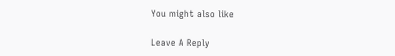You might also like

Leave A Reply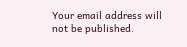Your email address will not be published.